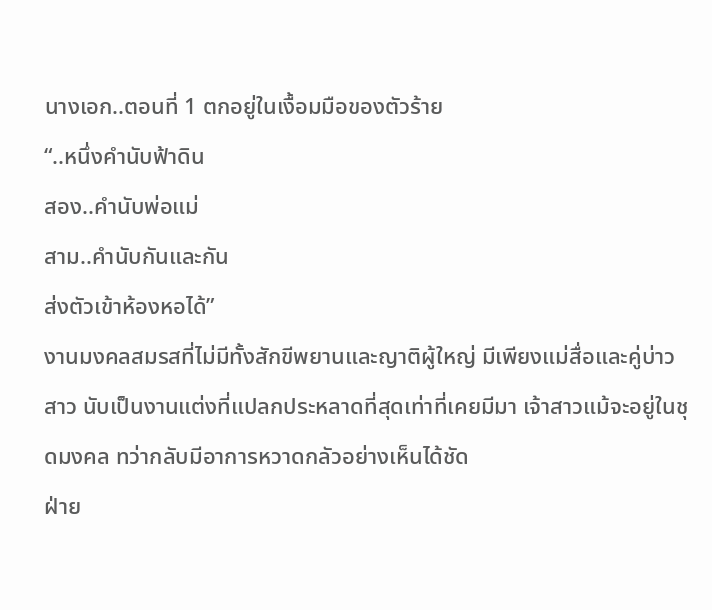นางเอก..ตอนที่ 1 ตกอยู่ในเงื้อมมือของตัวร้าย
“..หนึ่งคำนับฟ้าดิน
สอง..คำนับพ่อแม่
สาม..คำนับกันและกัน
ส่งตัวเข้าห้องหอได้”
งานมงคลสมรสที่ไม่มีทั้งสักขีพยานและญาติผู้ใหญ่ มีเพียงแม่สื่อและคู่บ่าวสาว นับเป็นงานแต่งที่แปลกประหลาดที่สุดเท่าที่เคยมีมา เจ้าสาวแม้จะอยู่ในชุดมงคล ทว่ากลับมีอาการหวาดกลัวอย่างเห็นได้ชัด
ฝ่าย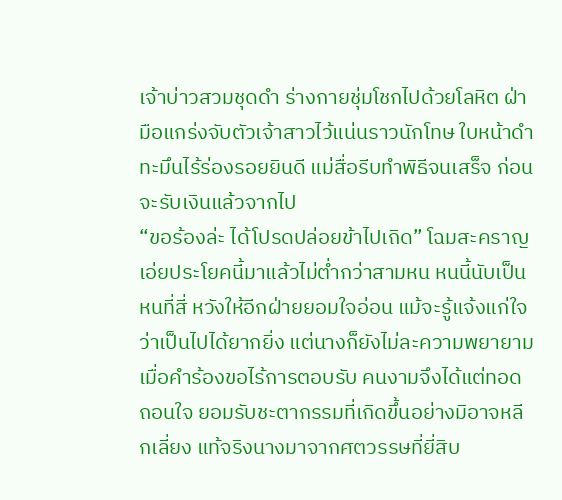เจ้าบ่าวสวมชุดดำ ร่างกายชุ่มโชกไปด้วยโลหิต ฝ่ามือแกร่งจับตัวเจ้าสาวไว้แน่นราวนักโทษ ใบหน้าดำทะมึนไร้ร่องรอยยินดี แม่สื่อรีบทำพิธีจนเสร็จ ก่อนจะรับเงินแล้วจากไป
“ขอร้องล่ะ ได้โปรดปล่อยข้าไปเถิด” โฉมสะคราญเอ่ยประโยคนี้มาแล้วไม่ต่ำกว่าสามหน หนนี้นับเป็นหนที่สี่ หวังให้อีกฝ่ายยอมใจอ่อน แม้จะรู้แจ้งแก่ใจว่าเป็นไปได้ยากยิ่ง แต่นางก็ยังไม่ละความพยายาม
เมื่อคำร้องขอไร้การตอบรับ คนงามจึงได้แต่ทอดถอนใจ ยอมรับชะตากรรมที่เกิดขึ้นอย่างมิอาจหลีกเลี่ยง แท้จริงนางมาจากศตวรรษที่ยี่สิบ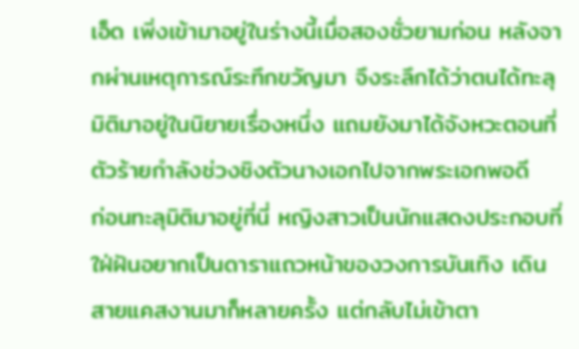เอ็ด เพิ่งเข้ามาอยู่ในร่างนี้เมื่อสองชั่วยามก่อน หลังจากผ่านเหตุการณ์ระทึกขวัญมา จึงระลึกได้ว่าตนได้ทะลุมิติมาอยู่ในนิยายเรื่องหนึ่ง แถมยังมาได้จังหวะตอนที่ตัวร้ายกำลังช่วงชิงตัวนางเอกไปจากพระเอกพอดี
ก่อนทะลุมิติมาอยู่ที่นี่ หญิงสาวเป็นนักแสดงประกอบที่ใฝ่ฝันอยากเป็นดาราแถวหน้าของวงการบันเทิง เดินสายแคสงานมาก็หลายครั้ง แต่กลับไม่เข้าตา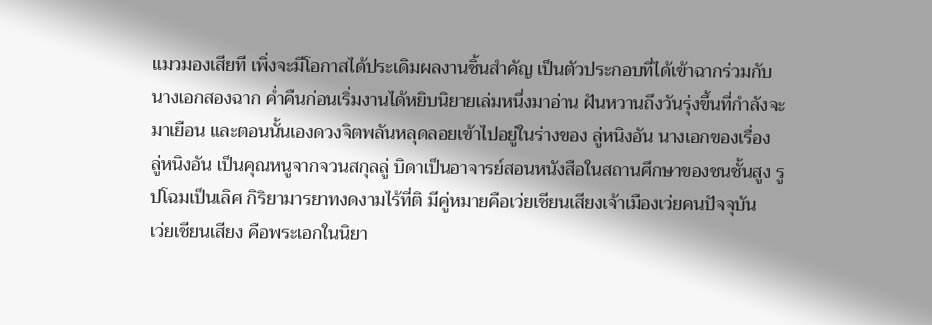แมวมองเสียที เพิ่งจะมีโอกาสได้ประเดิมผลงานชิ้นสำคัญ เป็นตัวประกอบที่ได้เข้าฉากร่วมกับนางเอกสองฉาก ค่ำคืนก่อนเริ่มงานได้หยิบนิยายเล่มหนึ่งมาอ่าน ฝันหวานถึงวันรุ่งขึ้นที่กำลังจะมาเยือน และตอนนั้นเองดวงจิตพลันหลุดลอยเข้าไปอยู่ในร่างของ ลู่หนิงอัน นางเอกของเรื่อง
ลู่หนิงอัน เป็นคุณหนูจากจวนสกุลลู่ บิดาเป็นอาจารย์สอนหนังสือในสถานศึกษาของชนชั้นสูง รูปโฉมเป็นเลิศ กิริยามารยาทงดงามไร้ที่ติ มีคู่หมายคือเว่ยเชียนเสียงเจ้าเมืองเว่ยคนปัจจุบัน
เว่ยเชียนเสียง คือพระเอกในนิยา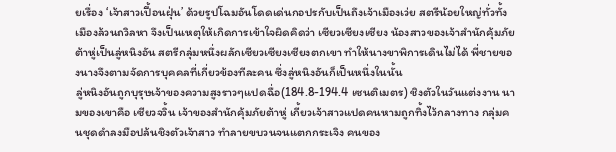ยเรื่อง ‘เจ้าสาวเปื้อนฝุ่น’ ด้วยรูปโฉมอันโดดเด่นกอปรกับเป็นถึงเจ้าเมืองเว่ย สตรีน้อยใหญ่ทั่วทั้งเมืองล้วนถวิลหา จึงเป็นเหตุให้เกิดการเข้าใจผิดคิดว่า เซียวเซียงเซียง น้องสาวของเจ้าสำนักคุ้มภัยต้าหู่เป็นลู่หนิงอัน สตรีกลุ่มหนึ่งผลักเซียวเซียงเซียงตกเขา ทำให้นางขาพิการเดินไม่ได้ พี่ชายของนางจึงตามจัดการบุคคลที่เกี่ยวข้องทีละคน ซึ่งลู่หนิงอันก็เป็นหนึ่งในนั้น
ลู่หนิงอันถูกบุรุษเจ้าของความสูงราวๆแปดฉื่อ(184.8-194.4 เซนติเมตร) ชิงตัวในวันแต่งงาน นามของเขาคือ เซียวจวิ้น เจ้าของสำนักคุ้มภัยต้าหู่ เกี้ยวเจ้าสาวแปดคนหามถูกทิ้งไว้กลางทาง กลุ่มคนชุดดำลงมือปล้นชิงตัวเจ้าสาว ทำลายขบวนจนแตกกระเจิง คนของ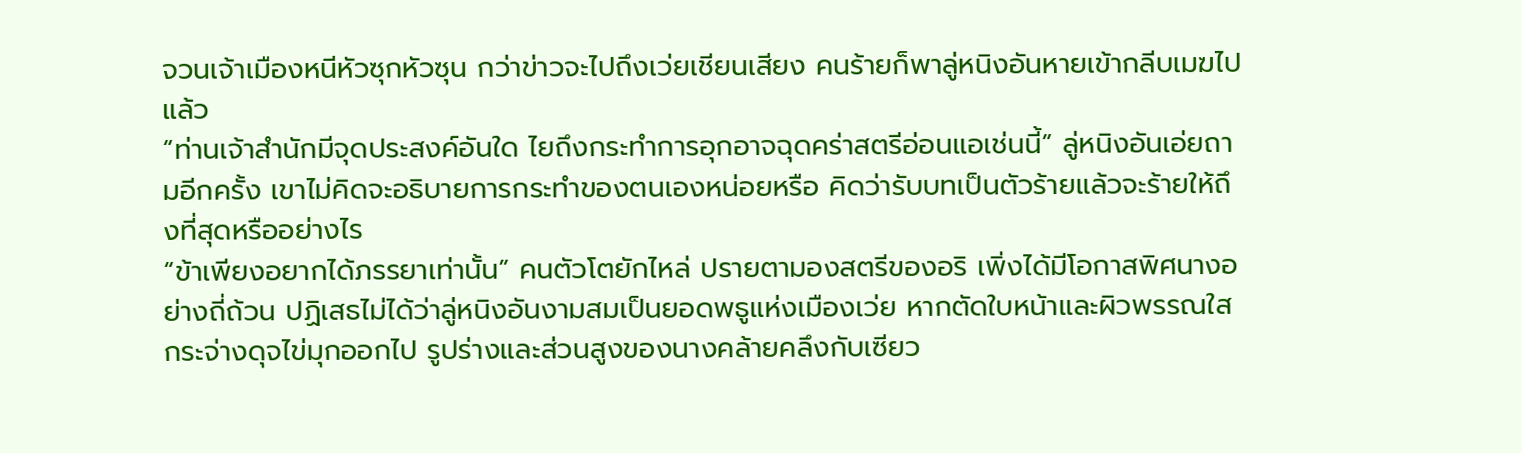จวนเจ้าเมืองหนีหัวซุกหัวซุน กว่าข่าวจะไปถึงเว่ยเชียนเสียง คนร้ายก็พาลู่หนิงอันหายเข้ากลีบเมฆไปแล้ว
“ท่านเจ้าสำนักมีจุดประสงค์อันใด ไยถึงกระทำการอุกอาจฉุดคร่าสตรีอ่อนแอเช่นนี้” ลู่หนิงอันเอ่ยถามอีกครั้ง เขาไม่คิดจะอธิบายการกระทำของตนเองหน่อยหรือ คิดว่ารับบทเป็นตัวร้ายแล้วจะร้ายให้ถึงที่สุดหรืออย่างไร
“ข้าเพียงอยากได้ภรรยาเท่านั้น” คนตัวโตยักไหล่ ปรายตามองสตรีของอริ เพิ่งได้มีโอกาสพิศนางอย่างถี่ถ้วน ปฏิเสธไม่ได้ว่าลู่หนิงอันงามสมเป็นยอดพธูแห่งเมืองเว่ย หากตัดใบหน้าและผิวพรรณใสกระจ่างดุจไข่มุกออกไป รูปร่างและส่วนสูงของนางคล้ายคลึงกับเซียว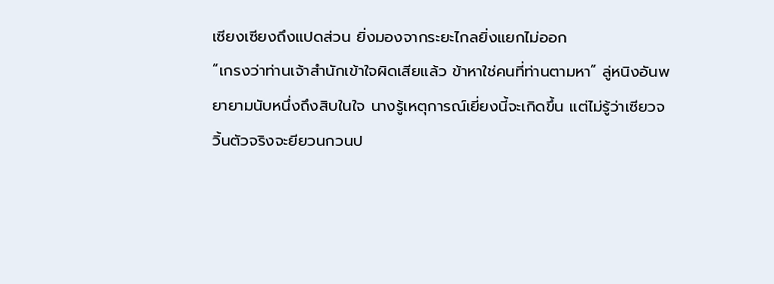เซียงเซียงถึงแปดส่วน ยิ่งมองจากระยะไกลยิ่งแยกไม่ออก
“เกรงว่าท่านเจ้าสำนักเข้าใจผิดเสียแล้ว ข้าหาใช่คนที่ท่านตามหา” ลู่หนิงอันพยายามนับหนึ่งถึงสิบในใจ นางรู้เหตุการณ์เยี่ยงนี้จะเกิดขึ้น แต่ไม่รู้ว่าเซียวจวิ้นตัวจริงจะยียวนกวนป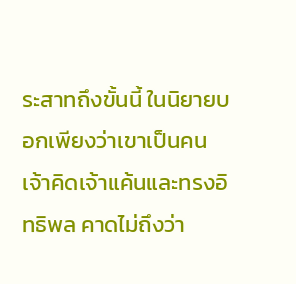ระสาทถึงขั้นนี้ ในนิยายบอกเพียงว่าเขาเป็นคนเจ้าคิดเจ้าแค้นและทรงอิทธิพล คาดไม่ถึงว่า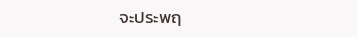จะประพฤ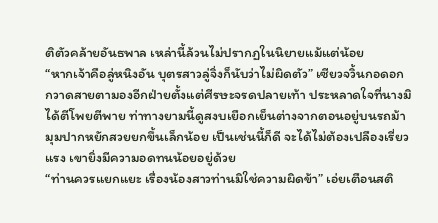ติตัวคล้ายอันธพาล เหล่านี้ล้วนไม่ปรากฏในนิยายแม้แต่น้อย
“หากเจ้าคือลู่หนิงอัน บุตรสาวลู่จิ่งก็นับว่าไม่ผิดตัว” เซียวจวิ้นกอดอก กวาดสายตามองอีกฝ่ายตั้งแต่ศีรษะจรดปลายเท้า ประหลาดใจที่นางมิได้ตีโพยตีพาย ท่าทางยามนี้ดูสงบเยือกเย็นต่างจากตอนอยู่บนรถม้า มุมปากหยักสวยยกขึ้นเล็กน้อย เป็นเช่นนี้ก็ดี จะได้ไม่ต้องเปลืองเรี่ยวแรง เขายิ่งมีความอดทนน้อยอยู่ด้วย
“ท่านควรแยกแยะ เรื่องน้องสาวท่านมิใช่ความผิดข้า” เอ่ยเตือนสติ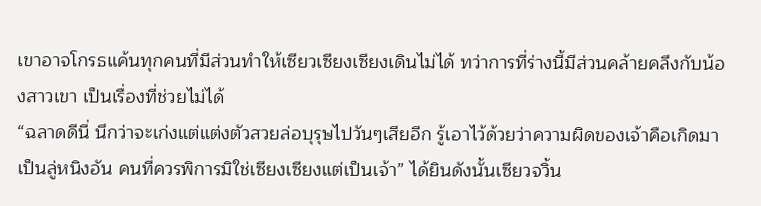เขาอาจโกรธแค้นทุกคนที่มีส่วนทำให้เซียวเซียงเซียงเดินไม่ได้ ทว่าการที่ร่างนี้มีส่วนคล้ายคลึงกับน้องสาวเขา เป็นเรื่องที่ช่วยไม่ได้
“ฉลาดดีนี่ นึกว่าจะเก่งแต่แต่งตัวสวยล่อบุรุษไปวันๆเสียอีก รู้เอาไว้ด้วยว่าความผิดของเจ้าคือเกิดมาเป็นลู่หนิงอัน คนที่ควรพิการมิใช่เซียงเซียงแต่เป็นเจ้า” ได้ยินดังนั้นเซียวจวิ้น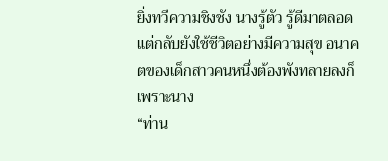ยิ่งทวีความชิงชัง นางรู้ตัว รู้ดีมาตลอด แต่กลับยังใช้ชีวิตอย่างมีความสุข อนาคตของเด็กสาวคนหนึ่งต้องพังทลายลงก็เพราะนาง
“ท่าน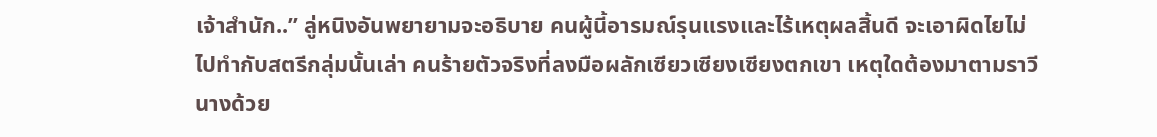เจ้าสำนัก..” ลู่หนิงอันพยายามจะอธิบาย คนผู้นี้อารมณ์รุนแรงและไร้เหตุผลสิ้นดี จะเอาผิดไยไม่ไปทำกับสตรีกลุ่มนั้นเล่า คนร้ายตัวจริงที่ลงมือผลักเซียวเซียงเซียงตกเขา เหตุใดต้องมาตามราวีนางด้วย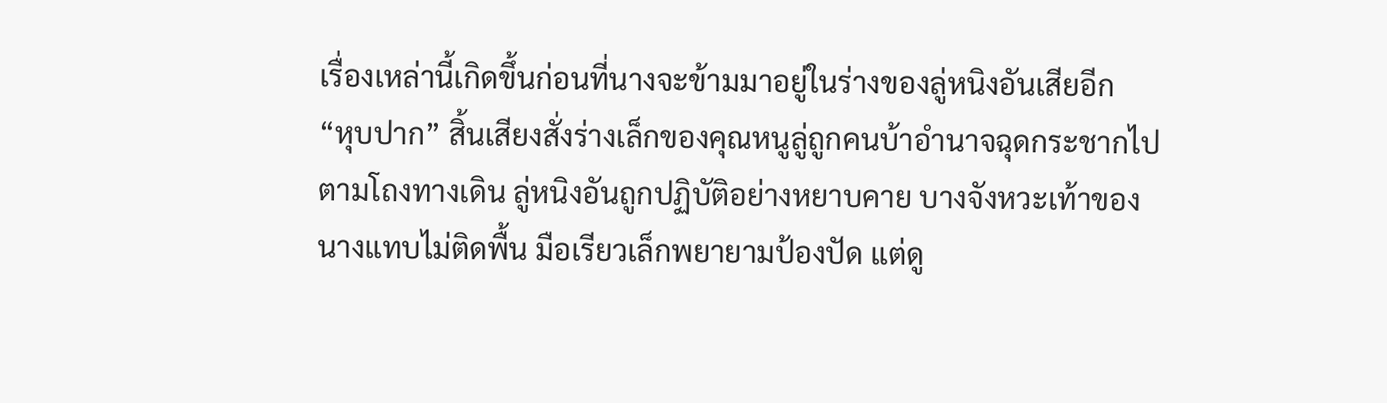เรื่องเหล่านี้เกิดขึ้นก่อนที่นางจะข้ามมาอยู่ในร่างของลู่หนิงอันเสียอีก
“หุบปาก” สิ้นเสียงสั่งร่างเล็กของคุณหนูลู่ถูกคนบ้าอำนาจฉุดกระชากไปตามโถงทางเดิน ลู่หนิงอันถูกปฏิบัติอย่างหยาบคาย บางจังหวะเท้าของนางแทบไม่ติดพื้น มือเรียวเล็กพยายามป้องปัด แต่ดู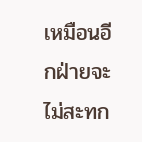เหมือนอีกฝ่ายจะไม่สะทก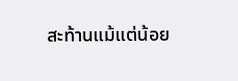สะท้านแม้แต่น้อย